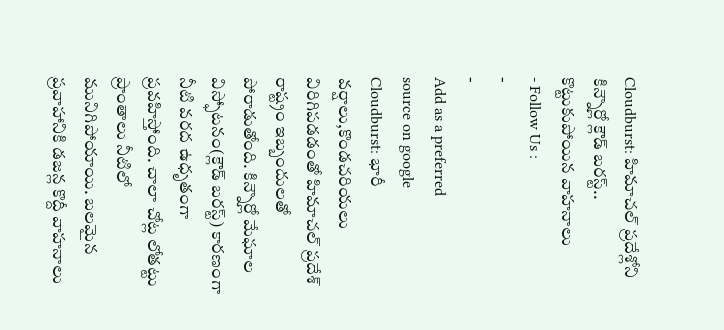Cloudburst: హిమాచల్ ప్రదేశ్లోని కిన్నౌర్లో క్లౌడ్ బరస్ట్.. కొట్టుకుపోయిన వాహనాలు
- Follow Us :
-
-
Add as a preferred
source on google
Cloudburst: భారీ వర్షాలు,కొండచరియలు విరిగిపడడంతో హిమాచల్ ప్రదేశ్ రాష్ట్రం ఇబ్బందులతో పోరాడుతోంది. కిన్నౌర్లో మేఘాల విస్ఫోటనం(క్లౌడ్ బరస్ట్) కారణంగా నీటి వరద ఉధృతంగా ప్రవహిస్తోంది. చాలా చోట్ల లోతట్టు ప్రాంతాలు నీటిలో మునిగిపోయాయి. బలమైన ప్రవాహానికి డజన్ల కొద్దీ వాహనాలు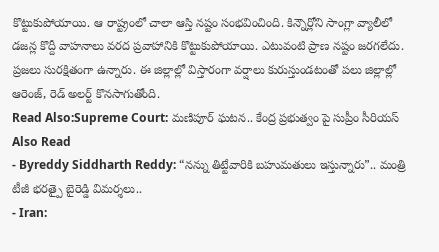కొట్టుకుపోయాయి. ఆ రాష్ట్రంలో చాలా ఆస్తి నష్టం సంభవించింది. కిన్నౌర్లోని సాంగ్లా వ్యాలీలో డజన్ల కొద్దీ వాహనాలు వరద ప్రవాహానికి కొట్టుకుపోయాయి. ఎటువంటి ప్రాణ నష్టం జరగలేదు. ప్రజలు సురక్షితంగా ఉన్నారు. ఈ జిల్లాల్లో విస్తారంగా వర్షాలు కురుస్తుండటంతో పలు జిల్లాల్లో ఆరెంజ్, రెడ్ అలర్ట్ కొనసాగుతోంది.
Read Also:Supreme Court: మణిపూర్ ఘటన.. కేంద్ర ప్రభుత్వం పై సుప్రీం సీరియస్
Also Read
- Byreddy Siddharth Reddy: “నన్ను తిట్టేవారికి బహుమతులు ఇస్తున్నారు”.. మంత్రి టీజీ భరత్పై బైరెడ్డి విమర్శలు..
- Iran: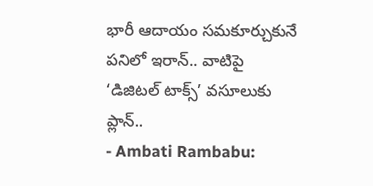భారీ ఆదాయం సమకూర్చుకునే పనిలో ఇరాన్.. వాటిపై ‘డిజిటల్ టాక్స్’ వసూలుకు ప్లాన్..
- Ambati Rambabu: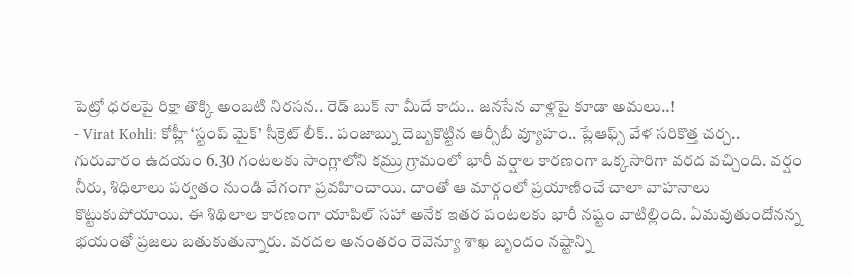పెట్రో ధరలపై రిక్షా తొక్కి అంబటి నిరసన.. రెడ్ బుక్ నా మీదే కాదు.. జనసేన వాళ్లపై కూడా అమలు..!
- Virat Kohli: కోహ్లీ ‘స్టంప్ మైక్’ సీక్రెట్ లీక్.. పంజాబ్ను దెబ్బకొట్టిన ఆర్సీబీ వ్యూహం.. ప్లేఆఫ్స్ వేళ సరికొత్త చర్చ..
గురువారం ఉదయం 6.30 గంటలకు సాంగ్లాలోని కమ్రు గ్రామంలో భారీ వర్షాల కారణంగా ఒక్కసారిగా వరద వచ్చింది. వర్షం నీరు, శిధిలాలు పర్వతం నుండి వేగంగా ప్రవహించాయి. దాంతో ఆ మార్గంలో ప్రయాణించే చాలా వాహనాలు కొట్టుకుపోయాయి. ఈ శిథిలాల కారణంగా యాపిల్ సహా అనేక ఇతర పంటలకు భారీ నష్టం వాటిల్లింది. ఏమవుతుందోనన్న భయంతో ప్రజలు బతుకుతున్నారు. వరదల అనంతరం రెవెన్యూ శాఖ బృందం నష్టాన్ని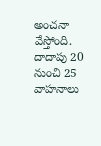అంచనా వేస్తోంది. దాదాపు 20 నుంచి 25 వాహనాలు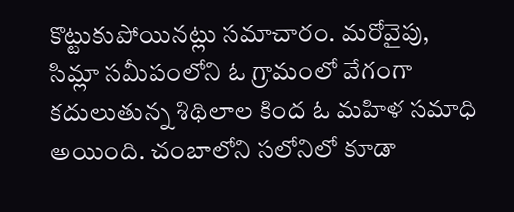కొట్టుకుపోయినట్లు సమాచారం. మరోవైపు, సిమ్లా సమీపంలోని ఓ గ్రామంలో వేగంగా కదులుతున్న శిథిలాల కింద ఓ మహిళ సమాధి అయింది. చంబాలోని సలోనిలో కూడా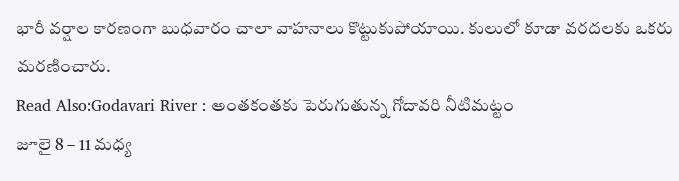భారీ వర్షాల కారణంగా బుధవారం చాలా వాహనాలు కొట్టుకుపోయాయి. కులులో కూడా వరదలకు ఒకరు మరణించారు.
Read Also:Godavari River : అంతకంతకు పెరుగుతున్న గోదావరి నీటిమట్టం
జూలై 8 – 11 మధ్య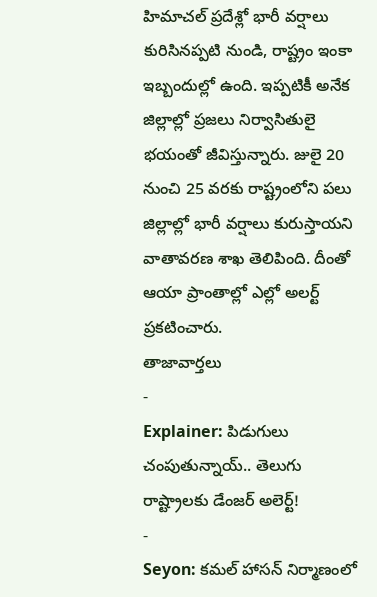హిమాచల్ ప్రదేశ్లో భారీ వర్షాలు కురిసినప్పటి నుండి, రాష్ట్రం ఇంకా ఇబ్బందుల్లో ఉంది. ఇప్పటికీ అనేక జిల్లాల్లో ప్రజలు నిర్వాసితులై భయంతో జీవిస్తున్నారు. జులై 20 నుంచి 25 వరకు రాష్ట్రంలోని పలు జిల్లాల్లో భారీ వర్షాలు కురుస్తాయని వాతావరణ శాఖ తెలిపింది. దీంతో ఆయా ప్రాంతాల్లో ఎల్లో అలర్ట్ ప్రకటించారు.
తాజావార్తలు
-
Explainer: పిడుగులు చంపుతున్నాయ్.. తెలుగు రాష్ట్రాలకు డేంజర్ అలెర్ట్!
-
Seyon: కమల్ హాసన్ నిర్మాణంలో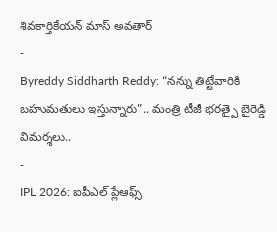శివకార్తికేయన్ మాస్ అవతార్
-
Byreddy Siddharth Reddy: “నన్ను తిట్టేవారికి బహుమతులు ఇస్తున్నారు”.. మంత్రి టీజీ భరత్పై బైరెడ్డి విమర్శలు..
-
IPL 2026: ఐపీఎల్ ప్లేఆఫ్స్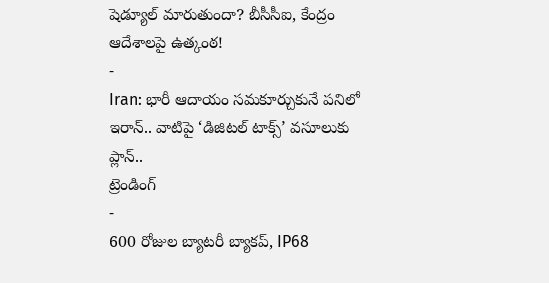షెడ్యూల్ మారుతుందా? బీసీసీఐ, కేంద్రం ఆదేశాలపై ఉత్కంఠ!
-
Iran: భారీ ఆదాయం సమకూర్చుకునే పనిలో ఇరాన్.. వాటిపై ‘డిజిటల్ టాక్స్’ వసూలుకు ప్లాన్..
ట్రెండింగ్
-
600 రోజుల బ్యాటరీ బ్యాకప్, IP68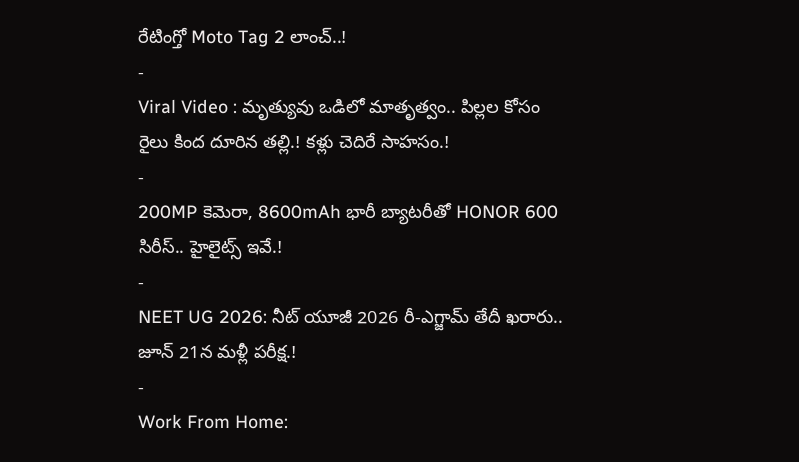రేటింగ్తో Moto Tag 2 లాంచ్..!
-
Viral Video : మృత్యువు ఒడిలో మాతృత్వం.. పిల్లల కోసం రైలు కింద దూరిన తల్లి.! కళ్లు చెదిరే సాహసం.!
-
200MP కెమెరా, 8600mAh భారీ బ్యాటరీతో HONOR 600 సిరీస్.. హైలైట్స్ ఇవే.!
-
NEET UG 2026: నీట్ యూజీ 2026 రీ-ఎగ్జామ్ తేదీ ఖరారు.. జూన్ 21న మళ్లీ పరీక్ష.!
-
Work From Home: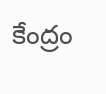కేంద్రం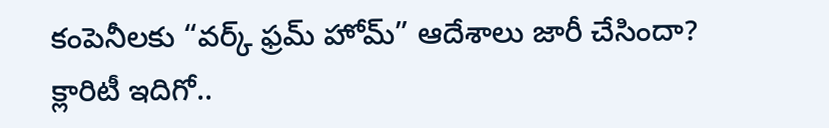కంపెనీలకు “వర్క్ ఫ్రమ్ హోమ్” ఆదేశాలు జారీ చేసిందా? క్లారిటీ ఇదిగో..